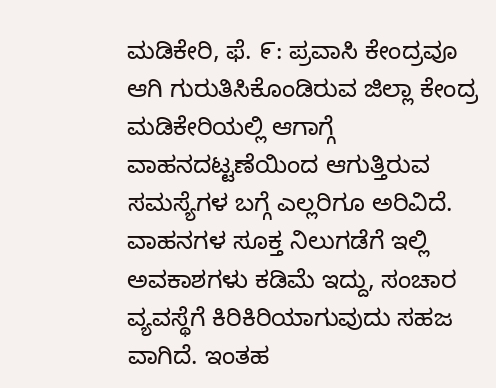ಮಡಿಕೇರಿ, ಫೆ. ೯: ಪ್ರವಾಸಿ ಕೇಂದ್ರವೂ ಆಗಿ ಗುರುತಿಸಿಕೊಂಡಿರುವ ಜಿಲ್ಲಾ ಕೇಂದ್ರ ಮಡಿಕೇರಿಯಲ್ಲಿ ಆಗಾಗ್ಗೆ ವಾಹನದಟ್ಟಣೆಯಿಂದ ಆಗುತ್ತಿರುವ ಸಮಸ್ಯೆಗಳ ಬಗ್ಗೆ ಎಲ್ಲರಿಗೂ ಅರಿವಿದೆ. ವಾಹನಗಳ ಸೂಕ್ತ ನಿಲುಗಡೆಗೆ ಇಲ್ಲಿ ಅವಕಾಶಗಳು ಕಡಿಮೆ ಇದ್ದು, ಸಂಚಾರ ವ್ಯವಸ್ಥೆಗೆ ಕಿರಿಕಿರಿಯಾಗುವುದು ಸಹಜ ವಾಗಿದೆ. ಇಂತಹ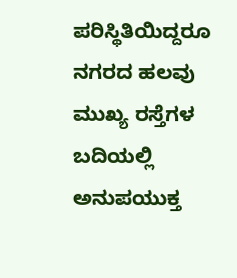ಪರಿಸ್ಥಿತಿಯಿದ್ದರೂ ನಗರದ ಹಲವು ಮುಖ್ಯ ರಸ್ತೆಗಳ ಬದಿಯಲ್ಲಿ ಅನುಪಯುಕ್ತ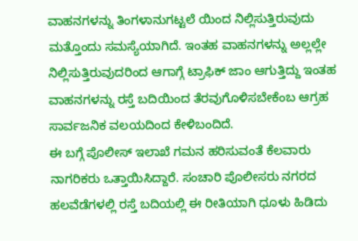ವಾಹನಗಳನ್ನು ತಿಂಗಳಾನುಗಟ್ಟಲೆ ಯಿಂದ ನಿಲ್ಲಿಸುತ್ತಿರುವುದು ಮತ್ತೊಂದು ಸಮಸ್ಯೆಯಾಗಿದೆ. ಇಂತಹ ವಾಹನಗಳನ್ನು ಅಲ್ಲಲ್ಲೇ ನಿಲ್ಲಿಸುತ್ತಿರುವುದರಿಂದ ಆಗಾಗ್ಗೆ ಟ್ರಾಫಿಕ್ ಜಾಂ ಆಗುತ್ತಿದ್ದು ಇಂತಹ ವಾಹನಗಳನ್ನು ರಸ್ತೆ ಬದಿಯಿಂದ ತೆರವುಗೊಳಿಸಬೇಕೆಂಬ ಆಗ್ರಹ ಸಾರ್ವಜನಿಕ ವಲಯದಿಂದ ಕೇಳಿಬಂದಿದೆ.
ಈ ಬಗ್ಗೆ ಪೊಲೀಸ್ ಇಲಾಖೆ ಗಮನ ಹರಿಸುವಂತೆ ಕೆಲವಾರು ನಾಗರಿಕರು ಒತ್ತಾಯಿಸಿದ್ದಾರೆ. ಸಂಚಾರಿ ಪೊಲೀಸರು ನಗರದ ಹಲವೆಡೆಗಳಲ್ಲಿ ರಸ್ತೆ ಬದಿಯಲ್ಲಿ ಈ ರೀತಿಯಾಗಿ ಧೂಳು ಹಿಡಿದು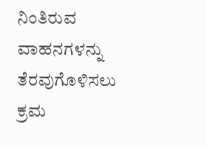ನಿಂತಿರುವ ವಾಹನಗಳನ್ನು ತೆರವುಗೊಳಿಸಲು ಕ್ರಮ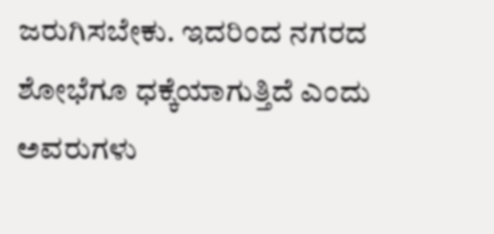ಜರುಗಿಸಬೇಕು. ಇದರಿಂದ ನಗರದ ಶೋಭೆಗೂ ಧಕ್ಕೆಯಾಗುತ್ತಿದೆ ಎಂದು ಅವರುಗಳು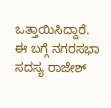ಒತ್ತಾಯಿಸಿದ್ದಾರೆ.
ಈ ಬಗ್ಗೆ ನಗರಸಭಾ ಸದಸ್ಯ ರಾಜೇಶ್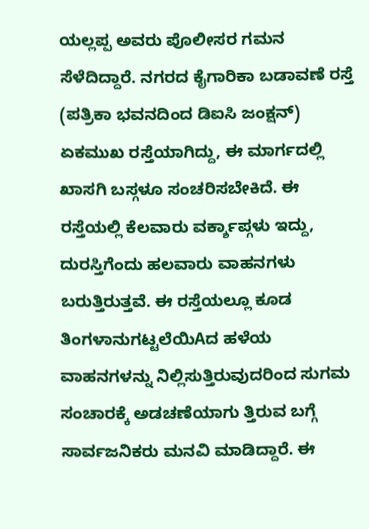ಯಲ್ಲಪ್ಪ ಅವರು ಪೊಲೀಸರ ಗಮನ ಸೆಳೆದಿದ್ದಾರೆ. ನಗರದ ಕೈಗಾರಿಕಾ ಬಡಾವಣೆ ರಸ್ತೆ (ಪತ್ರಿಕಾ ಭವನದಿಂದ ಡಿಐಸಿ ಜಂಕ್ಷನ್) ಏಕಮುಖ ರಸ್ತೆಯಾಗಿದ್ದು, ಈ ಮಾರ್ಗದಲ್ಲಿ ಖಾಸಗಿ ಬಸ್ಗಳೂ ಸಂಚರಿಸಬೇಕಿದೆ. ಈ ರಸ್ತೆಯಲ್ಲಿ ಕೆಲವಾರು ವರ್ಕ್ಶಾಪ್ಗಳು ಇದ್ದು, ದುರಸ್ತಿಗೆಂದು ಹಲವಾರು ವಾಹನಗಳು ಬರುತ್ತಿರುತ್ತವೆ. ಈ ರಸ್ತೆಯಲ್ಲೂ ಕೂಡ ತಿಂಗಳಾನುಗಟ್ಟಲೆಯಿAದ ಹಳೆಯ ವಾಹನಗಳನ್ನು ನಿಲ್ಲಿಸುತ್ತಿರುವುದರಿಂದ ಸುಗಮ ಸಂಚಾರಕ್ಕೆ ಅಡಚಣೆಯಾಗು ತ್ತಿರುವ ಬಗ್ಗೆ ಸಾರ್ವಜನಿಕರು ಮನವಿ ಮಾಡಿದ್ದಾರೆ. ಈ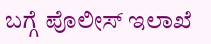ಬಗ್ಗೆ ಪೊಲೀಸ್ ಇಲಾಖೆ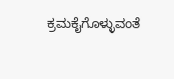ಕ್ರಮಕೈಗೊಳ್ಳುವಂತೆ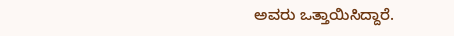ಅವರು ಒತ್ತಾಯಿಸಿದ್ದಾರೆ.